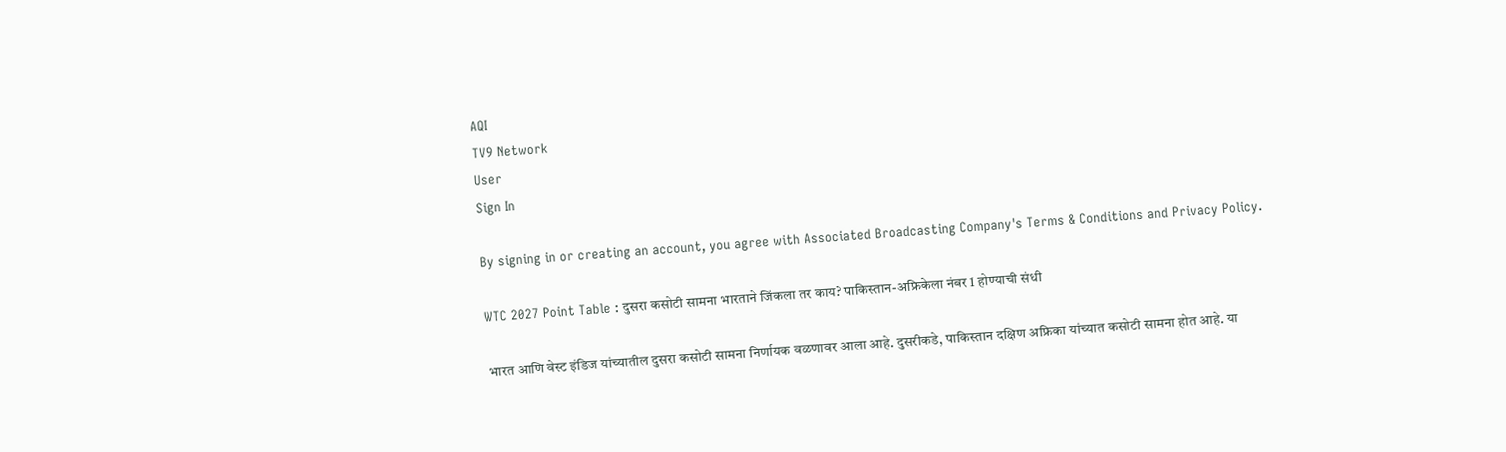AQI
TV9 Network
User
Sign In

By signing in or creating an account, you agree with Associated Broadcasting Company's Terms & Conditions and Privacy Policy.

WTC 2027 Point Table : दुसरा कसोटी सामना भारताने जिंकला तर काय? पाकिस्तान-अफ्रिकेला नंबर 1 होण्याची संधी

भारत आणि वेस्ट इंडिज यांच्यातील दुसरा कसोटी सामना निर्णायक वळणावर आला आहे. दुसरीकडे, पाकिस्तान दक्षिण अफ्रिका यांच्यात कसोटी सामना होत आहे. या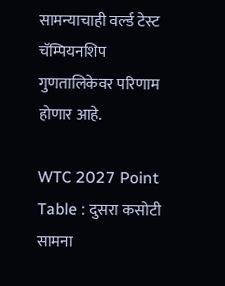सामन्याचाही वर्ल्ड टेस्ट चॅम्पियनशिप गुणतालिकेवर परिणाम होणार आहे.

WTC 2027 Point Table : दुसरा कसोटी सामना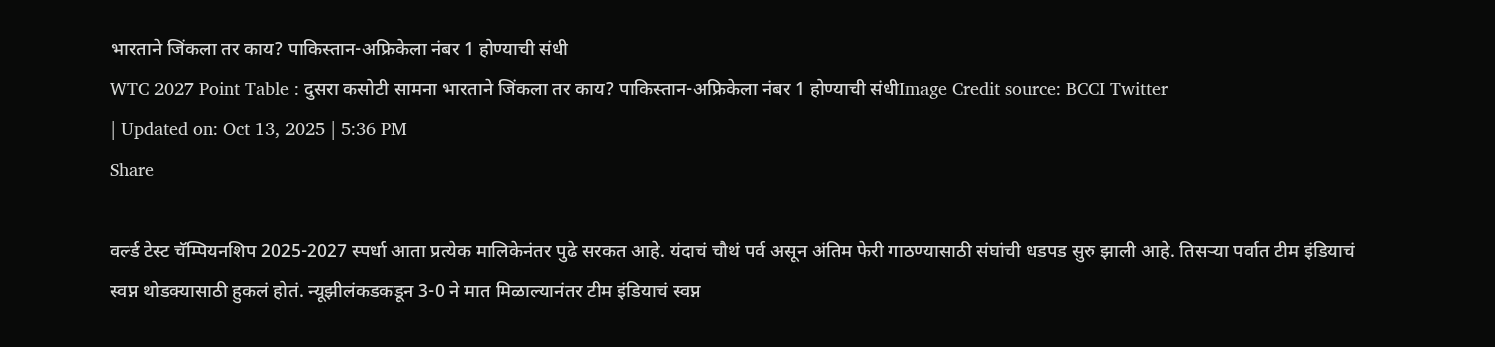भारताने जिंकला तर काय? पाकिस्तान-अफ्रिकेला नंबर 1 होण्याची संधी
WTC 2027 Point Table : दुसरा कसोटी सामना भारताने जिंकला तर काय? पाकिस्तान-अफ्रिकेला नंबर 1 होण्याची संधीImage Credit source: BCCI Twitter
| Updated on: Oct 13, 2025 | 5:36 PM
Share

वर्ल्ड टेस्ट चॅम्पियनशिप 2025-2027 स्पर्धा आता प्रत्येक मालिकेनंतर पुढे सरकत आहे. यंदाचं चौथं पर्व असून अंतिम फेरी गाठण्यासाठी संघांची धडपड सुरु झाली आहे. तिसऱ्या पर्वात टीम इंडियाचं स्वप्न थोडक्यासाठी हुकलं होतं. न्यूझीलंकडकडून 3-0 ने मात मिळाल्यानंतर टीम इंडियाचं स्वप्न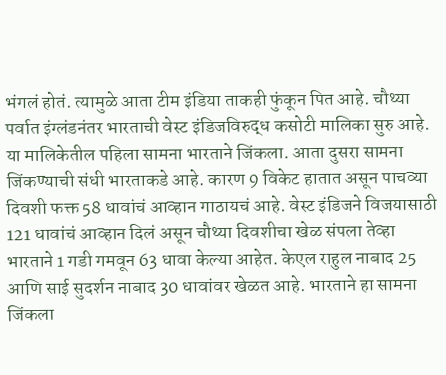भंगलं होतं. त्यामुळे आता टीम इंडिया ताकही फुंकून पित आहे. चौथ्या पर्वात इंग्लंडनंतर भारताची वेस्ट इंडिजविरुद्ध कसोटी मालिका सुरु आहे. या मालिकेतील पहिला सामना भारताने जिंकला. आता दुसरा सामना जिंकण्याची संधी भारताकडे आहे. कारण 9 विकेट हातात असून पाचव्या दिवशी फक्त 58 धावांचं आव्हान गाठायचं आहे. वेस्ट इंडिजने विजयासाठी 121 धावांचं आव्हान दिलं असून चौथ्या दिवशीचा खेळ संपला तेव्हा भारताने 1 गडी गमवून 63 धावा केल्या आहेत. केएल राहुल नाबाद 25 आणि साई सुदर्शन नाबाद 30 धावांवर खेळत आहे. भारताने हा सामना जिंकला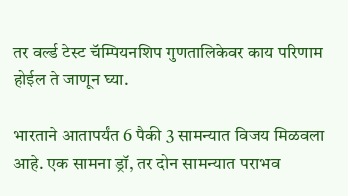तर वर्ल्ड टेस्ट चॅम्पियनशिप गुणतालिकेवर काय परिणाम होईल ते जाणून घ्या.

भारताने आतापर्यंत 6 पैकी 3 सामन्यात विजय मिळवला आहे. एक सामना ड्रॉ, तर दोन सामन्यात पराभव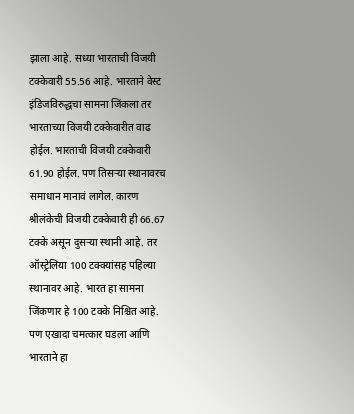झाला आहे. सध्या भारताची विजयी टक्केवारी 55.56 आहे. भारताने वेस्ट इंडिजविरुद्धचा सामना जिंकला तर भारताच्या विजयी टक्केवारीत वाढ होईल. भारताची विजयी टक्केवारी 61.90 होईल. पण तिसऱ्या स्थानावरच समाधान मानावं लागेल. कारण श्रीलंकेची विजयी टक्केवारी ही 66.67 टक्के असून दुसऱ्या स्थानी आहे. तर ऑस्ट्रेलिया 100 टक्क्यांसह पहिल्या स्थानावर आहे. भारत हा सामना जिंकणार हे 100 टक्के निश्चित आहे. पण एखादा चमत्कार घडला आणि भारताने हा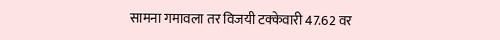सामना गमावला तर विजयी टक्केवारी 47.62 वर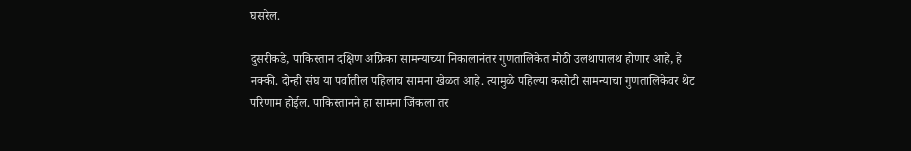घसरेल.

दुसरीकडे, पाकिस्तान दक्षिण अफ्रिका सामन्याच्या निकालानंतर गुणतालिकेत मोठी उलथापालथ होणार आहे, हे नक्की. दोन्ही संघ या पर्वातील पहिलाच सामना खेळत आहे. त्यामुळे पहिल्या कसोटी सामन्याचा गुणतालिकेवर थेट परिणाम होईल. पाकिस्तानने हा सामना जिंकला तर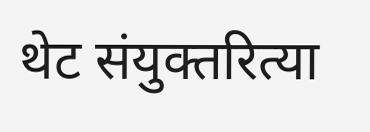थेट संयुक्तरित्या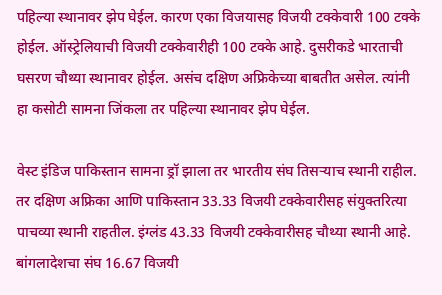पहिल्या स्थानावर झेप घेईल. कारण एका विजयासह विजयी टक्केवारी 100 टक्के होईल. ऑस्ट्रेलियाची विजयी टक्केवारीही 100 टक्के आहे. दुसरीकडे भारताची घसरण चौथ्या स्थानावर होईल. असंच दक्षिण अफ्रिकेच्या बाबतीत असेल. त्यांनी हा कसोटी सामना जिंकला तर पहिल्या स्थानावर झेप घेईल.

वेस्ट इंडिज पाकिस्तान सामना ड्रॉ झाला तर भारतीय संघ तिसऱ्याच स्थानी राहील. तर दक्षिण अफ्रिका आणि पाकिस्तान 33.33 विजयी टक्केवारीसह संयुक्तरित्या पाचव्या स्थानी राहतील. इंग्लंड 43.33 विजयी टक्केवारीसह चौथ्या स्थानी आहे. बांगलादेशचा संघ 16.67 विजयी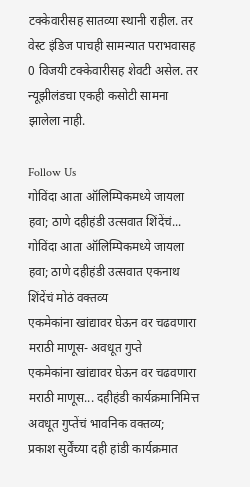टक्केवारीसह सातव्या स्थानी राहील. तर वेस्ट इंडिज पाचही सामन्यात पराभवासह 0 विजयी टक्केवारीसह शेवटी असेल. तर न्यूझीलंडचा एकही कसोटी सामना झालेला नाही.

Follow Us
गोविंदा आता ऑलिम्पिकमध्ये जायला हवा; ठाणे दहीहंडी उत्सवात शिंदेंचं...
गोविंदा आता ऑलिम्पिकमध्ये जायला हवा; ठाणे दहीहंडी उत्सवात एकनाथ शिंदेंचं मोठं वक्तव्य
एकमेकांना खांद्यावर घेऊन वर चढवणारा मराठी माणूस- अवधूत गुप्ते
एकमेकांना खांद्यावर घेऊन वर चढवणारा मराठी माणूस... दहीहंडी कार्यक्रमानिमित्त अवधूत गुप्तेंचं भावनिक वक्तव्य;
प्रकाश सुर्वेंच्या दही हांडी कार्यक्रमात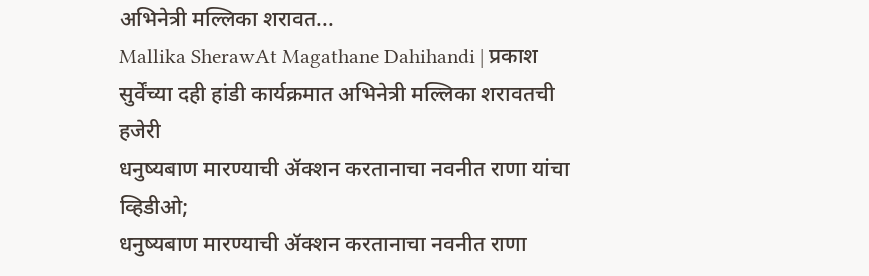अभिनेत्री मल्लिका शरावत...
Mallika SherawAt Magathane Dahihandi | प्रकाश सुर्वेंच्या दही हांडी कार्यक्रमात अभिनेत्री मल्लिका शरावतची हजेरी
धनुष्यबाण मारण्याची ॲक्शन करतानाचा नवनीत राणा यांचा व्हिडीओ;
धनुष्यबाण मारण्याची ॲक्शन करतानाचा नवनीत राणा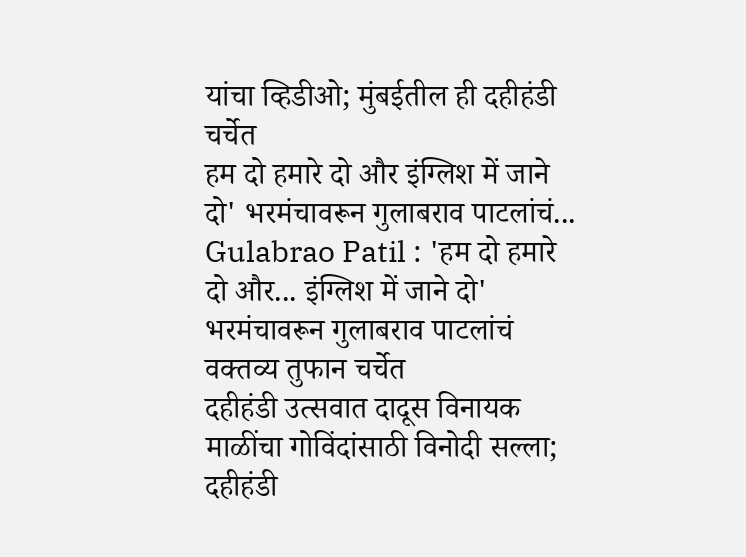यांचा व्हिडीओ; मुंबईतील ही दहीहंडी चर्चेत
हम दो हमारे दो और इंग्लिश में जाने दो' भरमंचावरून गुलाबराव पाटलांचं...
Gulabrao Patil : 'हम दो हमारे दो और... इंग्लिश में जाने दो' भरमंचावरून गुलाबराव पाटलांचं वक्तव्य तुफान चर्चेत
दहीहंडी उत्सवात दादूस विनायक माळींचा गोविंदांसाठी विनोदी सल्ला;
दहीहंडी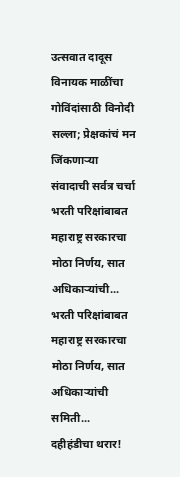उत्सवात दादूस विनायक माळींचा गोविंदांसाठी विनोदी सल्ला; प्रेक्षकांचं मन जिंकणाऱ्या संवादाची सर्वत्र चर्चा
भरती परिक्षांबाबत महाराष्ट्र सरकारचा मोठा निर्णय, सात अधिकाऱ्यांची...
भरती परिक्षांबाबत महाराष्ट्र सरकारचा मोठा निर्णय, सात अधिकाऱ्यांची समिती...
दहीहंडीचा थरार!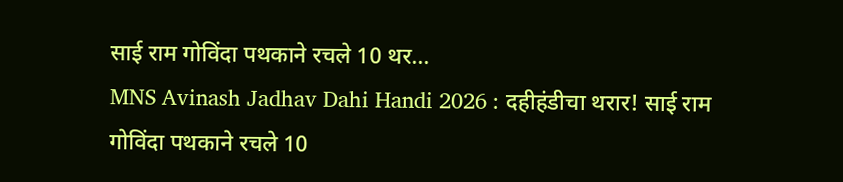साई राम गोविंदा पथकाने रचले 10 थर...
MNS Avinash Jadhav Dahi Handi 2026 : दहीहंडीचा थरार! साई राम गोविंदा पथकाने रचले 10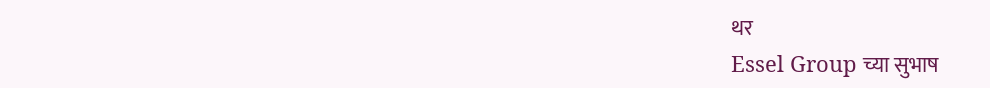थर
Essel Group च्या सुभाष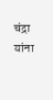चंद्रा यांना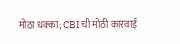मोठा धक्का; CBI ची मोठी कारवाई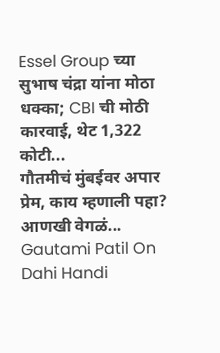Essel Group च्या सुभाष चंद्रा यांना मोठा धक्का; CBI ची मोठी कारवाई, थेट 1,322 कोटी...
गौतमीचं मुंबईवर अपार प्रेम, काय म्हणाली पहा? आणखी वेगळं...
Gautami Patil On Dahi Handi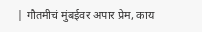| गौतमीचं मुंबईवर अपार प्रेम, काय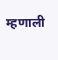म्हणाली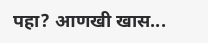पहा? आणखी खास...